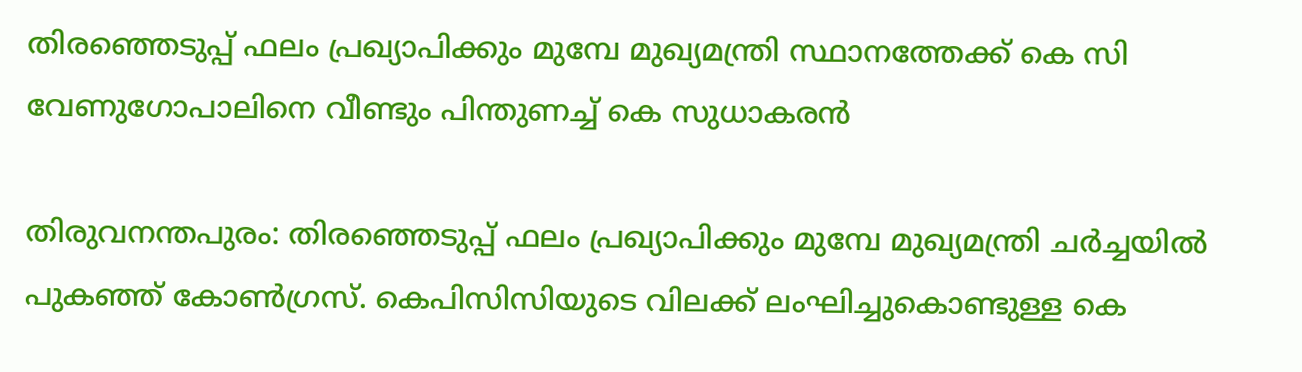തിരഞ്ഞെടുപ്പ് ഫലം പ്രഖ്യാപിക്കും മുമ്പേ മുഖ്യമന്ത്രി സ്ഥാനത്തേക്ക് കെ സി വേണുഗോപാലിനെ വീണ്ടും പിന്തുണച്ച് കെ സുധാകരന്‍

തിരുവനന്തപുരം: തിരഞ്ഞെടുപ്പ് ഫലം പ്രഖ്യാപിക്കും മുമ്പേ മുഖ്യമന്ത്രി ചർച്ചയിൽ പുകഞ്ഞ് കോൺഗ്രസ്. കെപിസിസിയുടെ വിലക്ക് ലംഘിച്ചുകൊണ്ടുള്ള കെ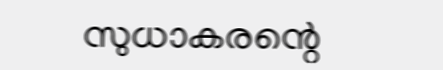സുധാകരന്റെ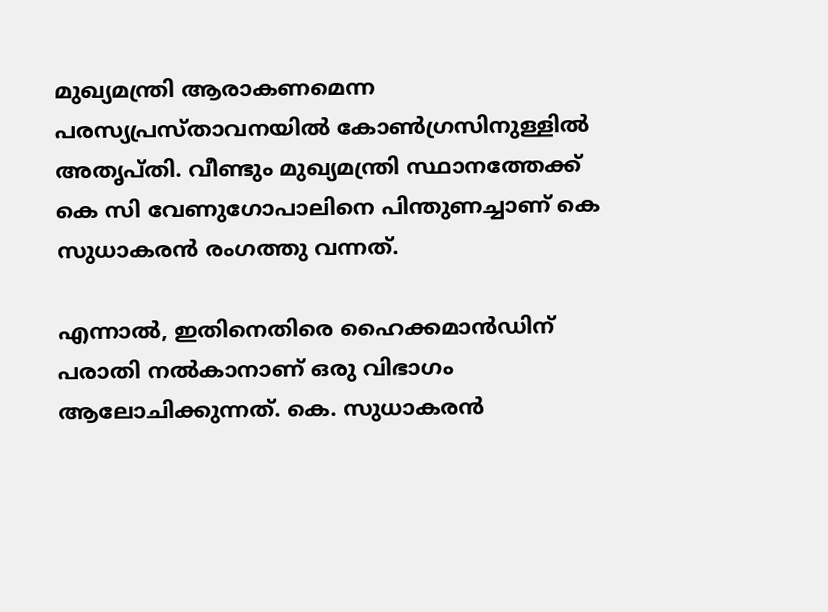മുഖ്യമന്ത്രി ആരാകണമെന്ന പരസ്യപ്രസ്താവനയിൽ കോണ്‍ഗ്രസിനുള്ളില്‍ അതൃപ്തി. വീണ്ടും മുഖ്യമന്ത്രി സ്ഥാനത്തേക്ക് കെ സി വേണുഗോപാലിനെ പിന്തുണച്ചാണ് കെ സുധാകരന്‍ രംഗത്തു വന്നത്.

എന്നാൽ, ഇതിനെതിരെ ഹൈക്കമാന്‍ഡിന് പരാതി നല്‍കാനാണ് ഒരു വിഭാഗം ആലോചിക്കുന്നത്. കെ. സുധാകരൻ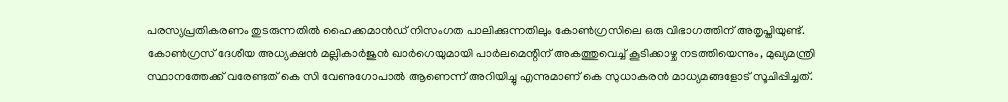പരസ്യപ്രതികരണം തുടരുന്നതില്‍ ഹൈക്കമാന്‍ഡ് നിസംഗത പാലിക്കുന്നതിലും കോണ്‍ഗ്രസിലെ ഒരു വിഭാഗത്തിന് അതൃപ്തിയുണ്ട്. കോണ്‍ഗ്രസ് ദേശീയ അധ്യക്ഷന്‍ മല്ലികാര്‍ജുന്‍ ഖാര്‍ഗെയുമായി പാര്‍ലമെന്റിന് അകത്തുവെച്ച് കൂടിക്കാഴ്ച നടത്തിയെന്നും, മുഖ്യമന്ത്രി സ്ഥാനത്തേക്ക് വരേണ്ടത് കെ സി വേണുഗോപാല്‍ ആണെന്ന് അറിയിച്ചു എന്നുമാണ് കെ സുധാകരന്‍ മാധ്യമങ്ങളോട് സൂചിപ്പിച്ചത്.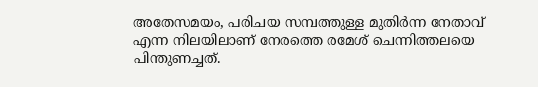അതേസമയം, പരിചയ സമ്പത്തുള്ള മുതിര്‍ന്ന നേതാവ് എന്ന നിലയിലാണ് നേരത്തെ രമേശ് ചെന്നിത്തലയെ പിന്തുണച്ചത്.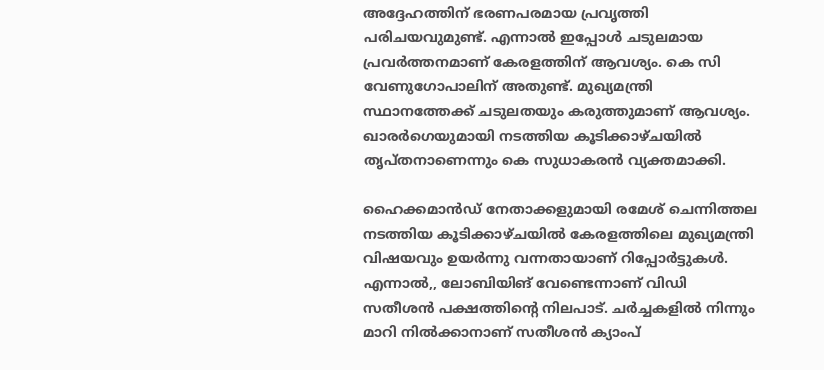അദ്ദേഹത്തിന് ഭരണപരമായ പ്രവൃത്തി പരിചയവുമുണ്ട്. എന്നാല്‍ ഇപ്പോള്‍ ചടുലമായ പ്രവര്‍ത്തനമാണ് കേരളത്തിന് ആവശ്യം. കെ സി വേണുഗോപാലിന് അതുണ്ട്. മുഖ്യമന്ത്രി സ്ഥാനത്തേക്ക് ചടുലതയും കരുത്തുമാണ് ആവശ്യം. ഖാരര്‍ഗെയുമായി നടത്തിയ കൂടിക്കാഴ്ചയില്‍ തൃപ്തനാണെന്നും കെ സുധാകരന്‍ വ്യക്തമാക്കി.

ഹൈക്കമാന്‍ഡ് നേതാക്കളുമായി രമേശ് ചെന്നിത്തല നടത്തിയ കൂടിക്കാഴ്ചയില്‍ കേരളത്തിലെ മുഖ്യമന്ത്രി വിഷയവും ഉയര്‍ന്നു വന്നതായാണ് റിപ്പോര്‍ട്ടുകള്‍. എന്നാൽ,, ലോബിയിങ് വേണ്ടെന്നാണ് വിഡി സതീശന്‍ പക്ഷത്തിന്റെ നിലപാട്. ചര്‍ച്ചകളില്‍ നിന്നും മാറി നില്‍ക്കാനാണ് സതീശന്‍ ക്യാംപ്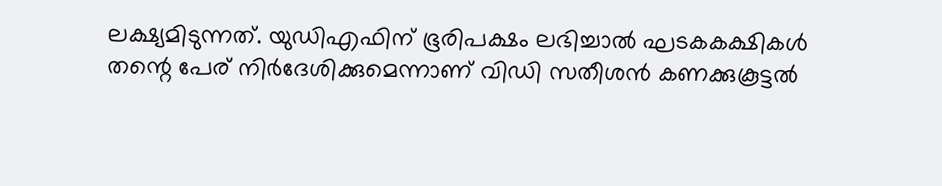ലക്ഷ്യമിടുന്നത്. യുഡിഎഫിന് ഭൂരിപക്ഷം ലഭിച്ചാല്‍ ഘടകകക്ഷികള്‍ തന്റെ പേര് നിര്‍ദേശിക്കുമെന്നാണ് വിഡി സതീശന്‍ കണക്കുകൂട്ടൽ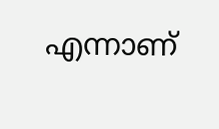എന്നാണ്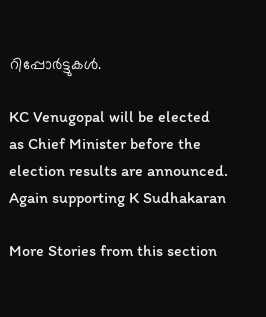റിപ്പോർട്ടുകൾ.

KC Venugopal will be elected as Chief Minister before the election results are announced. Again supporting K Sudhakaran

More Stories from this section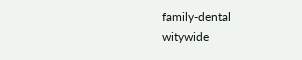family-dental
witywide